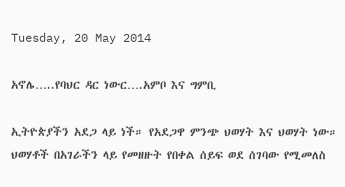Tuesday, 20 May 2014

አኖሌ…..የባህር ዳር ነውር….አምቦ እና ግምቢ

ኢትዮጵያችን አደጋ ላይ ነች። የአደጋዋ ምንጭ ህወሃት እና ህወሃት ነው። ህወሃቶች በአገራችን ላይ የመዘዙት የበቀል ሰይፍ ወደ ሰገባው የሚመለስ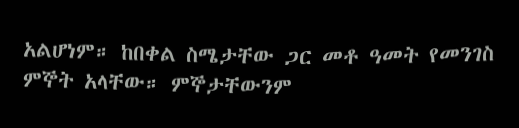አልሆነም። ከበቀል ስሜታቸው ጋር መቶ ዓመት የመንገስ ምኞት አላቸው። ምኞታቸውንም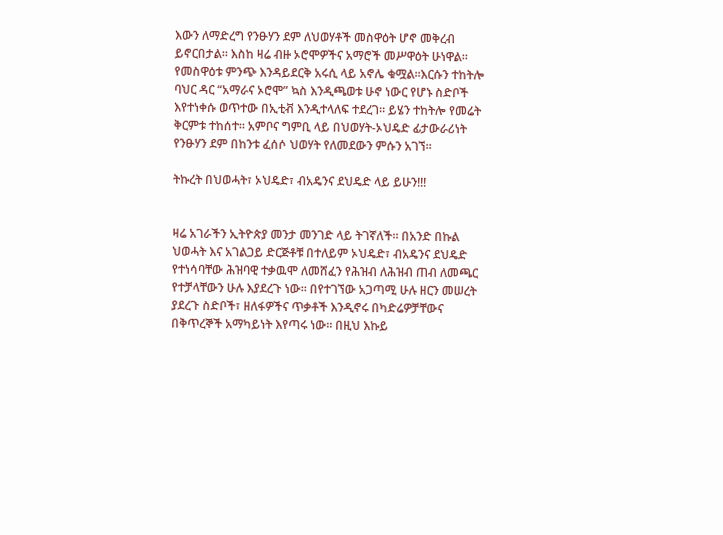እውን ለማድረግ የንፁሃን ደም ለህወሃቶች መስዋዕት ሆኖ መቅረብ ይኖርበታል። እስከ ዛሬ ብዙ ኦሮሞዎችና አማሮች መሥዋዕት ሁነዋል። የመስዋዕቱ ምንጭ እንዳይደርቅ አሩሲ ላይ አኖሌ ቁሟል።እርሱን ተከትሎ ባህር ዳር “አማራና ኦሮሞ” ኳስ እንዲጫወቱ ሁኖ ነውር የሆኑ ስድቦች እየተነቀሱ ወጥተው በኢቲቭ እንዲተላለፍ ተደረገ። ይሄን ተከትሎ የመሬት ቅርምቱ ተከሰተ። አምቦና ግምቢ ላይ በህወሃት-ኦህዴድ ፊታውራሪነት የንፁሃን ደም በከንቱ ፈሰሶ ህወሃት የለመደውን ምሱን አገኘ።

ትኩረት በህወሓት፣ ኦህዴድ፣ ብአዴንና ደህዴድ ላይ ይሁን!!!


ዛሬ አገራችን ኢትዮጵያ መንታ መንገድ ላይ ትገኛለች። በአንድ በኩል ህወሓት እና አገልጋይ ድርጅቶቹ በተለይም ኦህዴድ፣ ብአዴንና ደህዴድ የተነሳባቸው ሕዝባዊ ተቃዉሞ ለመሸፈን የሕዝብ ለሕዝብ ጠብ ለመጫር የተቻላቸውን ሁሉ እያደረጉ ነው። በየተገኘው አጋጣሚ ሁሉ ዘርን መሠረት ያደረጉ ስድቦች፣ ዘለፋዎችና ጥቃቶች እንዲኖሩ በካድሬዎቻቸውና በቅጥረኞች አማካይነት እየጣሩ ነው። በዚህ እኩይ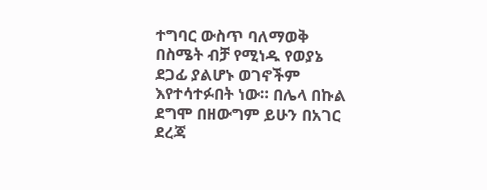ተግባር ውስጥ ባለማወቅ በስሜት ብቻ የሚነዱ የወያኔ ደጋፊ ያልሆኑ ወገኖችም እየተሳተፉበት ነው። በሌላ በኩል ደግሞ በዘውግም ይሁን በአገር ደረጃ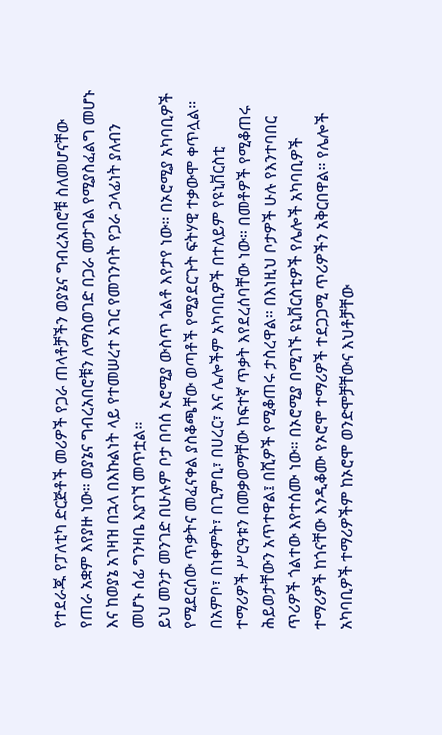የተደራጁ የፓለቲካ ድርጅቶች መሪዎች የጋራ ጠላቶቻችን ወያኔና ግብረአበሮቹ ስለመሆናቸው የጠራ አቋም እየያዙ ነው። ወያኔና ግብረአበሮቹን ለማስወገድ በጋራ መታገል የሚያስፈልግ መሆኑ እና ከወያኔ አገዛዝ በኋላ በእኩልነት ላይ የተመሠረተ አገር የመገንባት የጋራ ኃላፊነት ያለብን መሆኑ ሰፊ ግንዛቤ እያገኘ መጥቷል።
ይህ መንታ መንገድ በሁሉም ቦታ በባሰ ኦሮሚያ ውስጥ ጎልቶ እየታየ ነው። በኦሮሚያ አካባቢዎች የሚደርሰው ጥቃትና መፈናቀል ያስቆጫቸው ወጣቶች የሚያደርጉት ፍትሃዊ ተቃውሞ ቀጥሏል። በአምቦ፣ በነቀምት፣ በጊምቢ፣ በሀረር፣ እና ሌሎችም አካባቢዎች በተለይም የዩኒቨርስቲ ተማሪዎች ሥርዓቱን በመቃወማቸው ከፍተኛ ጥቃት እየደረሰባቸው ነው። በመቶዎች የሚቆጠሩ ሕይወታቸውን አጥተዋል፤ በሺዎች የሚቆጠሩ ታስረዋል። በእነዚህ ቦታዎች ሁሉ የእንተባበር ጥሪዎች ጎልተው እየተሰሙ ነው። በኦሮሚያ በሚገኙ ዩኒቨርስቲዎች የሌሎች አካባቢዎች ተማሪዎች ከጎናቸው እንዲቆሙ የኦሮሞ ተማሪዎች ተደጋጋሚ ጥሪዎችን አቅርበዋል። የሌሎች አካባቢዎች ተማሪዎችም ከኦሮሞ ወንድሞቻቸውና እህቶቻቸው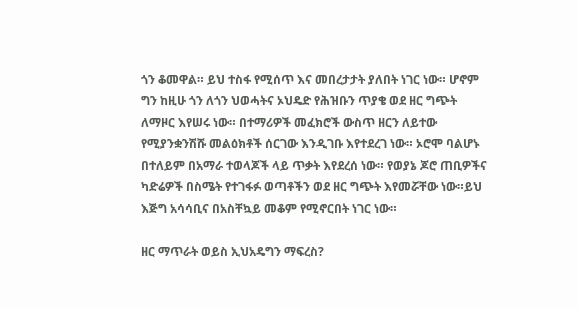ጎን ቆመዋል። ይህ ተስፋ የሚሰጥ እና መበረታታት ያለበት ነገር ነው። ሆኖም ግን ከዚሁ ጎን ለጎን ህወሓትና ኦህዴድ የሕዝቡን ጥያቄ ወደ ዘር ግጭት ለማዞር እየሠሩ ነው። በተማሪዎች መፈክሮች ውስጥ ዘርን ለይተው የሚያንቋንሽሹ መልዕክቶች ሰርገው እንዲገቡ እየተደረገ ነው። ኦሮሞ ባልሆኑ በተለይም በአማራ ተወላጆች ላይ ጥቃት እየደረሰ ነው። የወያኔ ጆሮ ጠቢዎችና ካድሬዎች በስሜት የተገፋፉ ወጣቶችን ወደ ዘር ግጭት እየመሯቸው ነው።ይህ እጅግ አሳሳቢና በአስቸኳይ መቆም የሚኖርበት ነገር ነው።

ዘር ማጥራት ወይስ ኢህአዴግን ማፍረስ?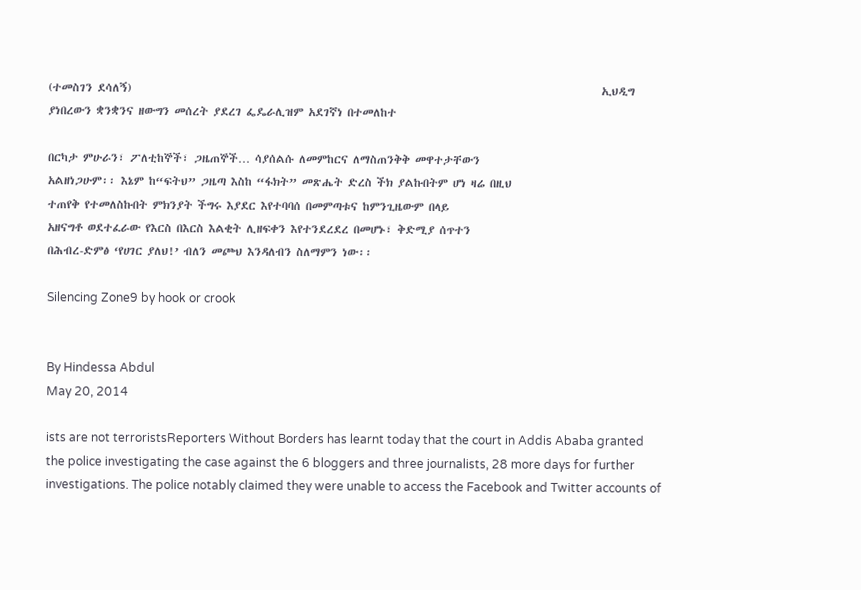(ተመስገን ደሳለኝ)                                                                                              ኢህዲግ ያነበረውን ቋንቋንና ዘውግን መሰረት ያደረገ ፌዴራሊዝም አደገኛነ በተመለከተ

በርካታ ምሁራን፣ ፖለቲከኞች፣ ጋዜጠኞች… ሳያሰልሱ ለመምከርና ለማስጠንቅቅ መዋተታቸውን
አልዘነጋሁም፡፡ እኔም ከ“ፍትህ” ጋዜጣ እስከ “ፋክት” መጽሔት ድረስ ችክ ያልኩበትም ሆነ ዛሬ በዚህ
ተጠየቅ የተመለስኩበት ምክንያት ችግሩ እያደር እየተባባሰ በመምጣቱና ከምንጊዜውም በላይ
አዘናግቶ ወደተፈራው የእርስ በእርስ እልቂት ሊዘፍቀን እየተንደረደረ በመሆኑ፣ ቅድሚያ ሰጥተን
በሕብረ-ድምፅ ‘የሀገር ያለህ!’ ብለን መጮህ እንዳለብን ስለማምን ነው፡፡

Silencing Zone9 by hook or crook


By Hindessa Abdul
May 20, 2014

ists are not terroristsReporters Without Borders has learnt today that the court in Addis Ababa granted the police investigating the case against the 6 bloggers and three journalists, 28 more days for further investigations. The police notably claimed they were unable to access the Facebook and Twitter accounts of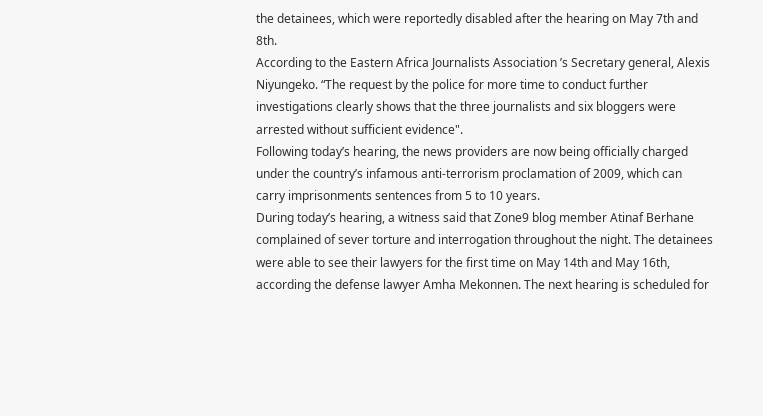the detainees, which were reportedly disabled after the hearing on May 7th and 8th.
According to the Eastern Africa Journalists Association ’s Secretary general, Alexis Niyungeko. “The request by the police for more time to conduct further investigations clearly shows that the three journalists and six bloggers were arrested without sufficient evidence".
Following today’s hearing, the news providers are now being officially charged under the country’s infamous anti-terrorism proclamation of 2009, which can carry imprisonments sentences from 5 to 10 years.
During today’s hearing, a witness said that Zone9 blog member Atinaf Berhane complained of sever torture and interrogation throughout the night. The detainees were able to see their lawyers for the first time on May 14th and May 16th, according the defense lawyer Amha Mekonnen. The next hearing is scheduled for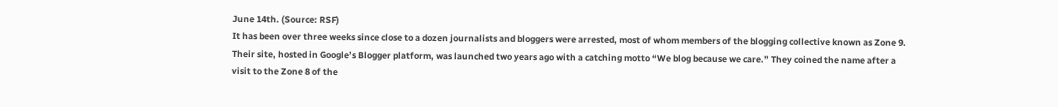June 14th. (Source: RSF)
It has been over three weeks since close to a dozen journalists and bloggers were arrested, most of whom members of the blogging collective known as Zone 9. Their site, hosted in Google’s Blogger platform, was launched two years ago with a catching motto “We blog because we care.” They coined the name after a visit to the Zone 8 of the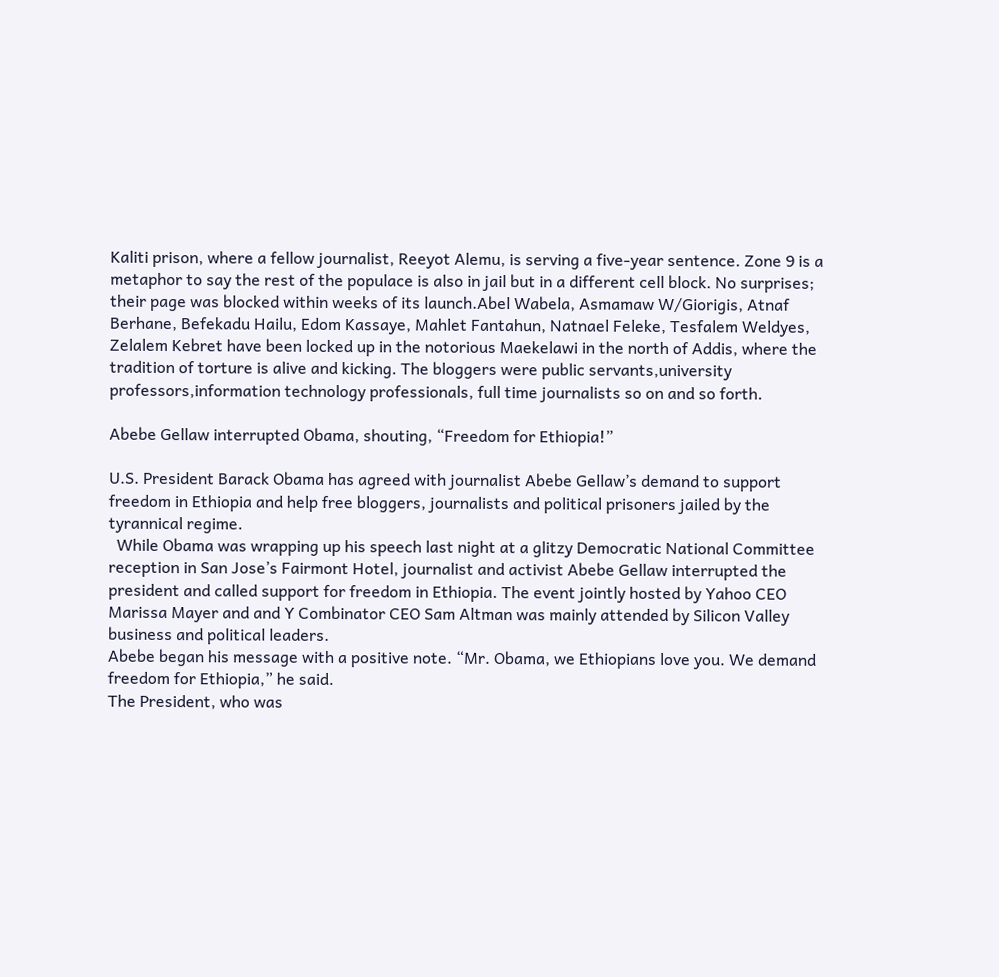Kaliti prison, where a fellow journalist, Reeyot Alemu, is serving a five-year sentence. Zone 9 is a metaphor to say the rest of the populace is also in jail but in a different cell block. No surprises; their page was blocked within weeks of its launch.Abel Wabela, Asmamaw W/Giorigis, Atnaf Berhane, Befekadu Hailu, Edom Kassaye, Mahlet Fantahun, Natnael Feleke, Tesfalem Weldyes, Zelalem Kebret have been locked up in the notorious Maekelawi in the north of Addis, where the tradition of torture is alive and kicking. The bloggers were public servants,university professors,information technology professionals, full time journalists so on and so forth.

Abebe Gellaw interrupted Obama, shouting, “Freedom for Ethiopia!”

U.S. President Barack Obama has agreed with journalist Abebe Gellaw’s demand to support freedom in Ethiopia and help free bloggers, journalists and political prisoners jailed by the tyrannical regime.
  While Obama was wrapping up his speech last night at a glitzy Democratic National Committee reception in San Jose’s Fairmont Hotel, journalist and activist Abebe Gellaw interrupted the president and called support for freedom in Ethiopia. The event jointly hosted by Yahoo CEO Marissa Mayer and and Y Combinator CEO Sam Altman was mainly attended by Silicon Valley business and political leaders.
Abebe began his message with a positive note. “Mr. Obama, we Ethiopians love you. We demand freedom for Ethiopia,” he said.
The President, who was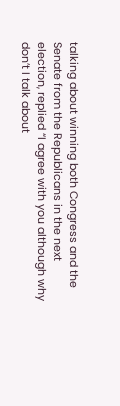talking about winning both Congress and the Senate from the Republicans in the next election, replied “I agree with you although why don’t I talk about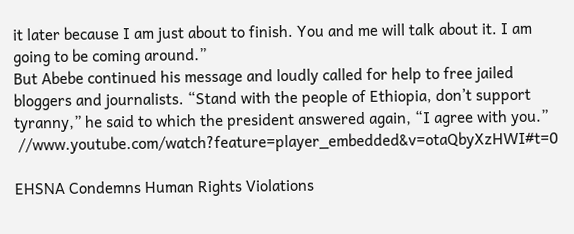it later because I am just about to finish. You and me will talk about it. I am going to be coming around.”
But Abebe continued his message and loudly called for help to free jailed bloggers and journalists. “Stand with the people of Ethiopia, don’t support tyranny,” he said to which the president answered again, “I agree with you.”
 //www.youtube.com/watch?feature=player_embedded&v=otaQbyXzHWI#t=0

EHSNA Condemns Human Rights Violations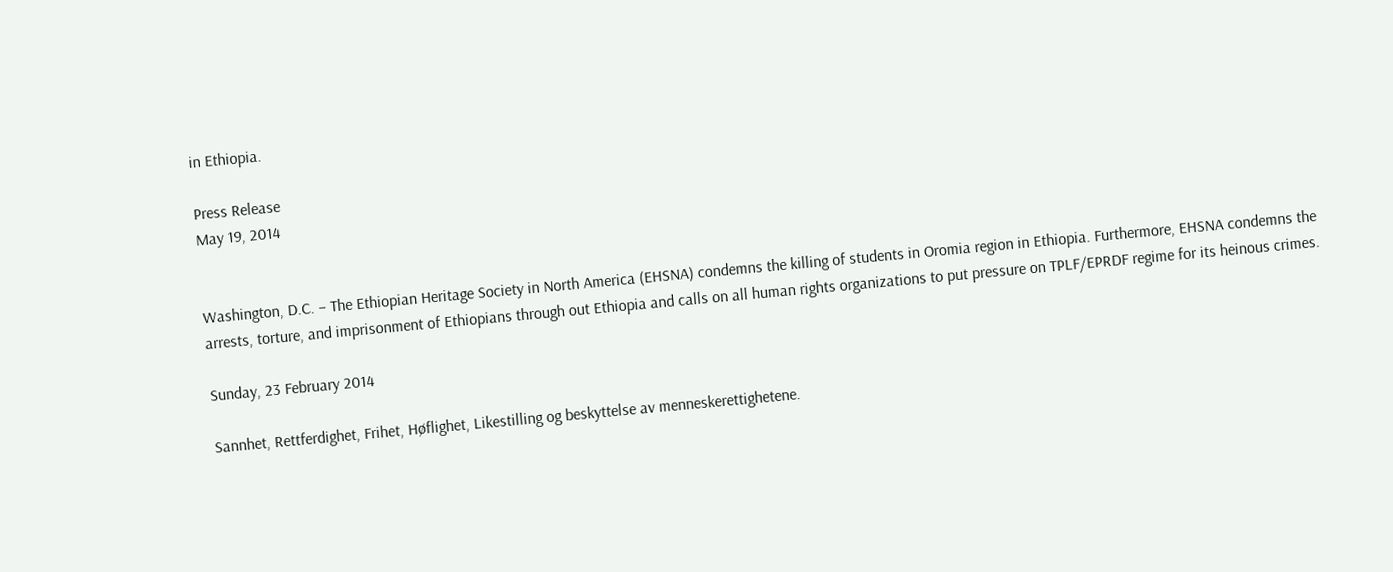in Ethiopia.

Press Release
May 19, 2014


Washington, D.C. – The Ethiopian Heritage Society in North America (EHSNA) condemns the killing of students in Oromia region in Ethiopia. Furthermore, EHSNA condemns the arrests, torture, and imprisonment of Ethiopians through out Ethiopia and calls on all human rights organizations to put pressure on TPLF/EPRDF regime for its heinous crimes.

Sunday, 23 February 2014

Sannhet, Rettferdighet, Frihet, Høflighet, Likestilling og beskyttelse av menneskerettighetene.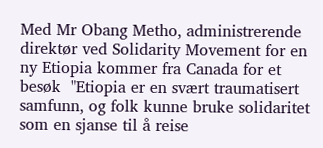Med Mr Obang Metho, administrerende direktør ved Solidarity Movement for en ny Etiopia kommer fra Canada for et besøk  "Etiopia er en svært traumatisert samfunn, og folk kunne bruke solidaritet som en sjanse til å reise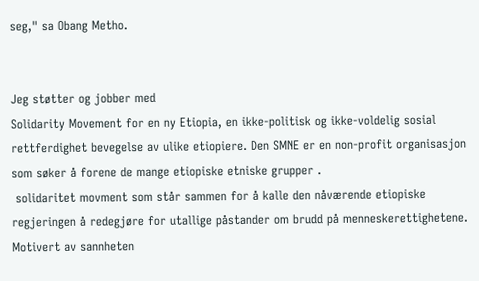seg," sa Obang Metho.


Jeg støtter og jobber med
Solidarity Movement for en ny Etiopia, en ikke-politisk og ikke-voldelig sosial rettferdighet bevegelse av ulike etiopiere. Den SMNE er en non-profit organisasjon som søker å forene de mange etiopiske etniske grupper .
 solidaritet movment som står sammen for å kalle den nåværende etiopiske regjeringen å redegjøre for utallige påstander om brudd på menneskerettighetene. Motivert av sannheten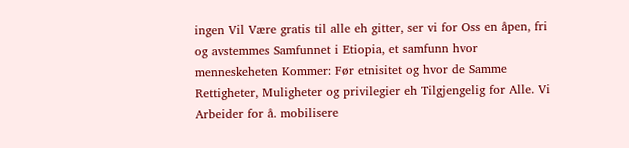ingen Vil Være gratis til alle eh gitter, ser vi for Oss en åpen, fri og avstemmes Samfunnet i Etiopia, et samfunn hvor menneskeheten Kommer: Før etnisitet og hvor de Samme Rettigheter, Muligheter og privilegier eh Tilgjengelig for Alle. Vi Arbeider for å. mobilisere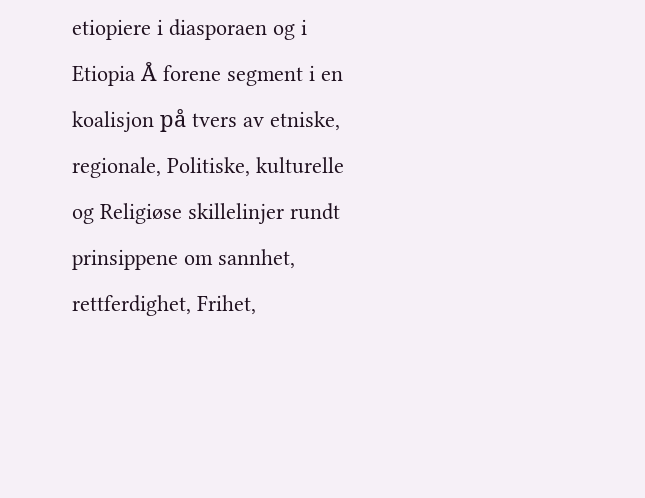etiopiere i diasporaen og i Etiopia Å forene segment i en koalisjon på tvers av etniske, regionale, Politiske, kulturelle og Religiøse skillelinjer rundt prinsippene om sannhet, rettferdighet, Frihet,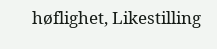høflighet, Likestilling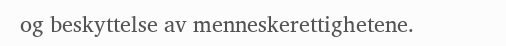og beskyttelse av menneskerettighetene.